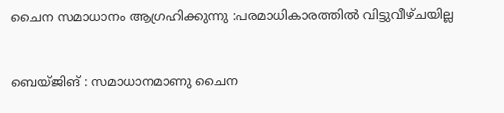ചൈന സമാധാനം ആഗ്രഹിക്കുന്നു :പരമാധികാരത്തിൽ വിട്ടുവീഴ്ചയില്ല


ബെയ്ജിങ് : സമാധാനമാണു ചൈന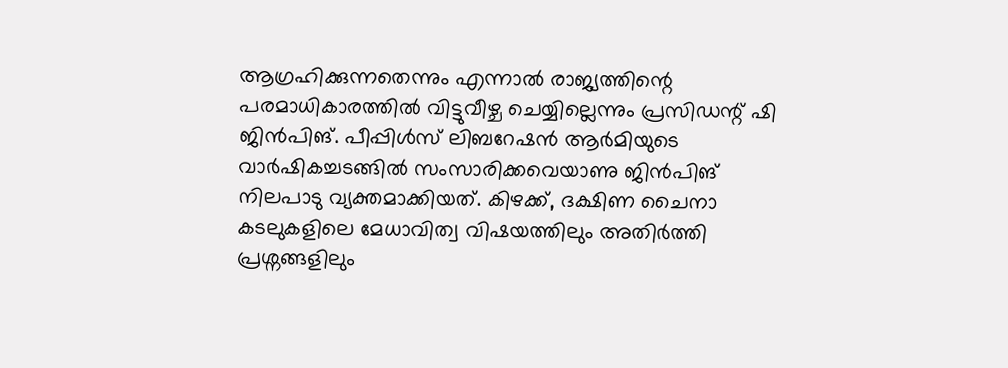ആഗ്രഹിക്കുന്നതെന്നും എന്നാൽ രാജ്യത്തിന്റെ പരമാധികാരത്തിൽ വിട്ടുവീഴ്ച ചെയ്യില്ലെന്നും പ്രസിഡന്റ് ഷി ജിൻപിങ്. പീപ്പിൾസ് ലിബറേഷൻ ആർമിയുടെ വാർഷികച്ചടങ്ങിൽ സംസാരിക്കവെയാണു ജിൻപിങ് നിലപാടു വ്യക്തമാക്കിയത്. കിഴക്ക്, ദക്ഷിണ ചൈനാ കടലുകളിലെ മേധാവിത്വ വിഷയത്തിലും അതിർത്തി പ്രശ്നങ്ങളിലും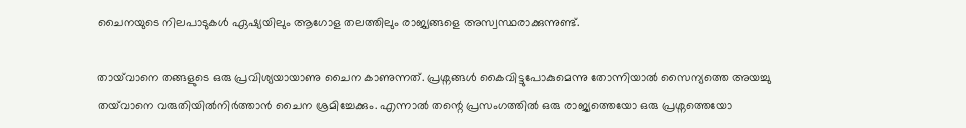ചൈനയുടെ നിലപാടുകൾ ഏഷ്യയിലും ആഗോള തലത്തിലും രാജ്യങ്ങളെ അസ്വസ്ഥരാക്കുന്നുണ്ട്.

തായ്‌വാനെ തങ്ങളുടെ ഒരു പ്രവിശ്യയായാണു ചൈന കാണുന്നത്. പ്രശ്നങ്ങൾ കൈവിട്ടുപോകുമെന്നു തോന്നിയാൽ സൈന്യത്തെ അയച്ചു തയ്‌വാനെ വരുതിയിൽനിർത്താൻ ചൈന ശ്രമിച്ചേക്കും. എന്നാൽ തന്റെ പ്രസംഗത്തിൽ ഒരു രാജ്യത്തെയോ ഒരു പ്രശ്നത്തെയോ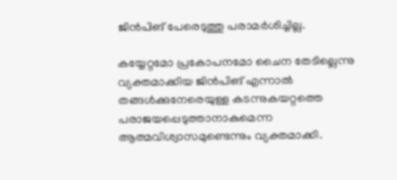ജിൻപിങ് പേരെടുത്തു പരാമർശിച്ചില്ല.

കയ്യേറ്റമോ പ്രകോപനമോ ചൈന തേടില്ലെന്നു വ്യക്തമാക്കിയ ജിൻപിങ് എന്നാൽ തങ്ങൾക്കുനേരെയുള്ള കടന്നുകയറ്റത്തെ പരാജയപ്പെടുത്താനാകുമെന്ന ആത്മവിശ്വാസമുണ്ടെന്നും വ്യക്തമാക്കി.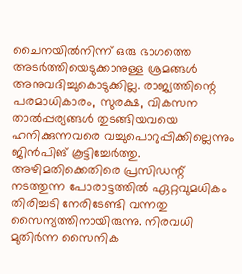ചൈനയിൽനിന്ന് ഒരു ഭാഗത്തെ അടർത്തിയെടുക്കാനുള്ള ശ്രമങ്ങൾ അനുവദിച്ചുകൊടുക്കില്ല. രാജ്യത്തിന്റെ പരമാധികാരം, സുരക്ഷ, വികസന താൽപ്പര്യങ്ങൾ തുടങ്ങിയവയെ ഹനിക്കുന്നവരെ വച്ചുപൊറുപ്പിക്കില്ലെന്നും ജിൻപിങ് കൂട്ടിച്ചേർത്തു. അഴിമതിക്കെതിരെ പ്രസിഡന്റ് നടത്തുന്ന പോരാട്ടത്തിൽ ഏറ്റവുമധികം തിരിച്ചടി നേരിടേണ്ടി വന്നതു സൈന്യത്തിനായിരുന്നു. നിരവധി മുതിർന്ന സൈനിക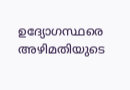ഉദ്യോഗസ്ഥരെ അഴിമതിയുടെ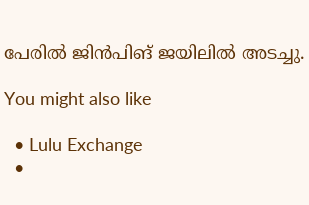പേരിൽ ജിൻപിങ് ജയിലിൽ അടച്ചു.

You might also like

  • Lulu Exchange
  •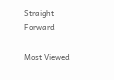Straight Forward

Most Viewed